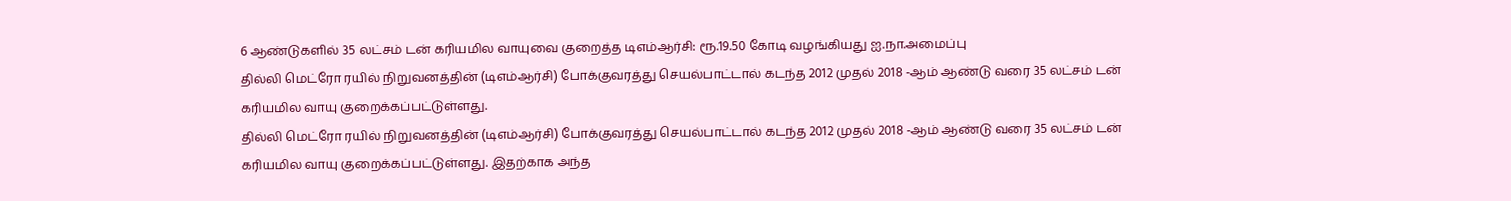6 ஆண்டுகளில் 35 லட்சம் டன் கரியமில வாயுவை குறைத்த டிஎம்ஆர்சி: ரூ.19.50 கோடி வழங்கியது ஐ.நா.அமைப்பு
தில்லி மெட்ரோ ரயில் நிறுவனத்தின் (டிஎம்ஆர்சி) போக்குவரத்து செயல்பாட்டால் கடந்த 2012 முதல் 2018 -ஆம் ஆண்டு வரை 35 லட்சம் டன் கரியமில வாயு குறைக்கப்பட்டுள்ளது.
தில்லி மெட்ரோ ரயில் நிறுவனத்தின் (டிஎம்ஆர்சி) போக்குவரத்து செயல்பாட்டால் கடந்த 2012 முதல் 2018 -ஆம் ஆண்டு வரை 35 லட்சம் டன் கரியமில வாயு குறைக்கப்பட்டுள்ளது. இதற்காக அந்த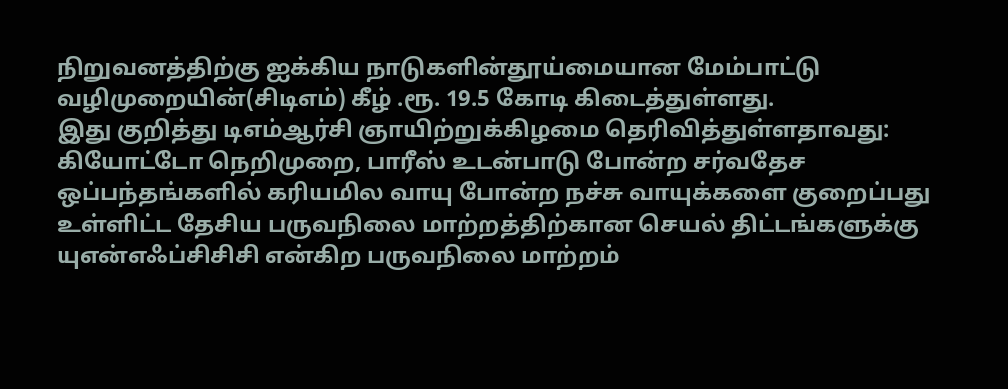நிறுவனத்திற்கு ஐக்கிய நாடுகளின்தூய்மையான மேம்பாட்டு வழிமுறையின்(சிடிஎம்) கீழ் .ரூ. 19.5 கோடி கிடைத்துள்ளது.
இது குறித்து டிஎம்ஆர்சி ஞாயிற்றுக்கிழமை தெரிவித்துள்ளதாவது: கியோட்டோ நெறிமுறை, பாரீஸ் உடன்பாடு போன்ற சர்வதேச ஒப்பந்தங்களில் கரியமில வாயு போன்ற நச்சு வாயுக்களை குறைப்பது உள்ளிட்ட தேசிய பருவநிலை மாற்றத்திற்கான செயல் திட்டங்களுக்கு யுஎன்எஃப்சிசிசி என்கிற பருவநிலை மாற்றம்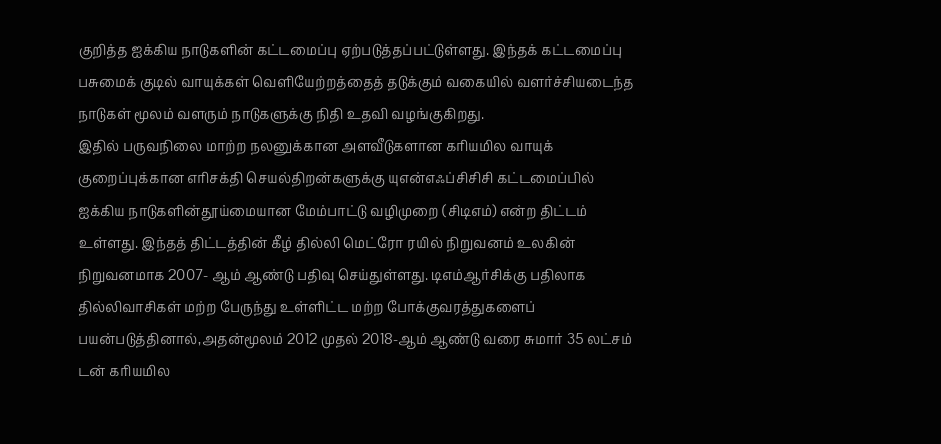குறித்த ஐக்கிய நாடுகளின் கட்டமைப்பு ஏற்படுத்தப்பட்டுள்ளது. இந்தக் கட்டமைப்பு பசுமைக் குடில் வாயுக்கள் வெளியேற்றத்தைத் தடுக்கும் வகையில் வளர்ச்சியடைந்த நாடுகள் மூலம் வளரும் நாடுகளுக்கு நிதி உதவி வழங்குகிறது.
இதில் பருவநிலை மாற்ற நலனுக்கான அளவீடுகளான கரியமில வாயுக் குறைப்புக்கான எரிசக்தி செயல்திறன்களுக்கு யுஎன்எஃப்சிசிசி கட்டமைப்பில் ஐக்கிய நாடுகளின்தூய்மையான மேம்பாட்டு வழிமுறை (சிடிஎம்) என்ற திட்டம் உள்ளது. இந்தத் திட்டத்தின் கீழ் தில்லி மெட்ரோ ரயில் நிறுவனம் உலகின் நிறுவனமாக 2007- ஆம் ஆண்டு பதிவு செய்துள்ளது. டிஎம்ஆர்சிக்கு பதிலாக தில்லிவாசிகள் மற்ற பேருந்து உள்ளிட்ட மற்ற போக்குவரத்துகளைப் பயன்படுத்தினால்,அதன்மூலம் 2012 முதல் 2018-ஆம் ஆண்டு வரை சுமார் 35 லட்சம் டன் கரியமில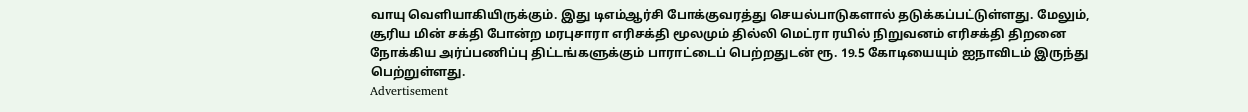வாயு வெளியாகியிருக்கும். இது டிஎம்ஆர்சி போக்குவரத்து செயல்பாடுகளால் தடுக்கப்பட்டுள்ளது. மேலும், சூரிய மின் சக்தி போன்ற மரபுசாரா எரிசக்தி மூலமும் தில்லி மெட்ரா ரயில் நிறுவனம் எரிசக்தி திறனை நோக்கிய அர்ப்பணிப்பு திட்டங்களுக்கும் பாராட்டைப் பெற்றதுடன் ரூ. 19.5 கோடியையும் ஐநாவிடம் இருந்து பெற்றுள்ளது.
Advertisement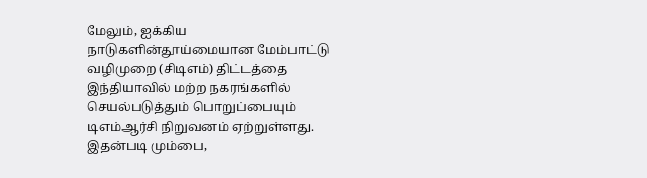மேலும், ஐக்கிய நாடுகளின்தூய்மையான மேம்பாட்டு வழிமுறை (சிடிஎம்) திட்டத்தை இந்தியாவில் மற்ற நகரங்களில் செயல்படுத்தும் பொறுப்பையும் டிஎம்ஆர்சி நிறுவனம் ஏற்றுள்ளது. இதன்படி மும்பை,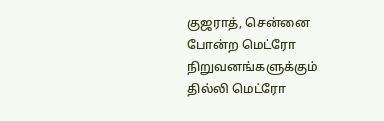குஜராத், சென்னை போன்ற மெட்ரோ நிறுவனங்களுக்கும் தில்லி மெட்ரோ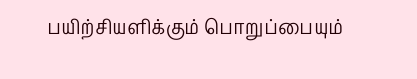பயிற்சியளிக்கும் பொறுப்பையும்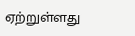ஏற்றுள்ளது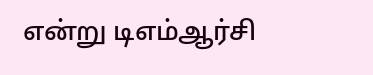என்று டிஎம்ஆர்சி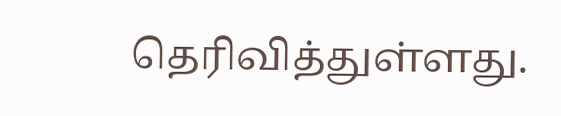தெரிவித்துள்ளது.